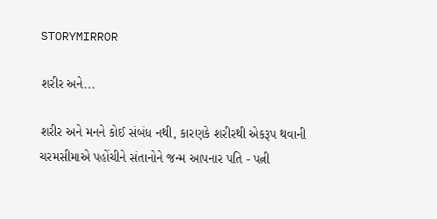STORYMIRROR

શરીર અને...

શરીર અને મનને કોઈ સંબંધ નથી, કારણકે શરીરથી એકરૂપ થવાની ચરમસીમાએ પહોંચીને સંતાનોને જન્મ આપનાર પતિ - પત્ની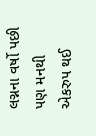લગ્નના વર્ષો પછી પણ મનથી એકરુપ થઈ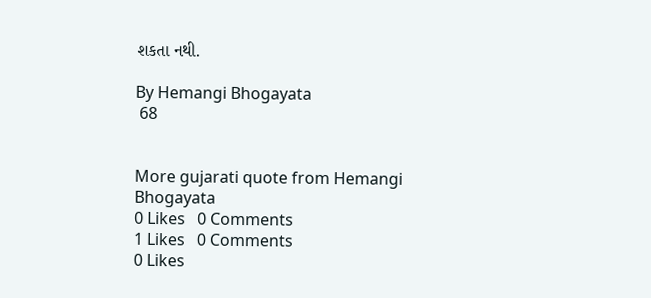શકતા નથી.

By Hemangi Bhogayata
 68


More gujarati quote from Hemangi Bhogayata
0 Likes   0 Comments
1 Likes   0 Comments
0 Likes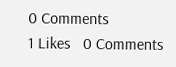0 Comments
1 Likes   0 Comments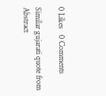0 Likes   0 Comments

Similar gujarati quote from Abstract